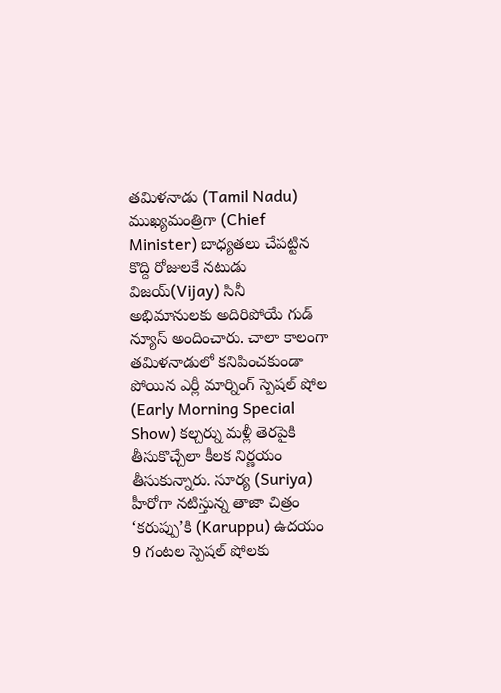తమిళనాడు (Tamil Nadu) ముఖ్యమంత్రిగా (Chief Minister) బాధ్యతలు చేపట్టిన కొద్ది రోజులకే నటుడు విజయ్(Vijay) సినీ అభిమానులకు అదిరిపోయే గుడ్ న్యూస్ అందించారు. చాలా కాలంగా తమిళనాడులో కనిపించకుండా పోయిన ఎర్లీ మార్నింగ్ స్పెషల్ షోల (Early Morning Special Show) కల్చర్ను మళ్లీ తెరపైకి తీసుకొచ్చేలా కీలక నిర్ణయం తీసుకున్నారు. సూర్య (Suriya) హీరోగా నటిస్తున్న తాజా చిత్రం ‘కరుప్పు’కి (Karuppu) ఉదయం 9 గంటల స్పెషల్ షోలకు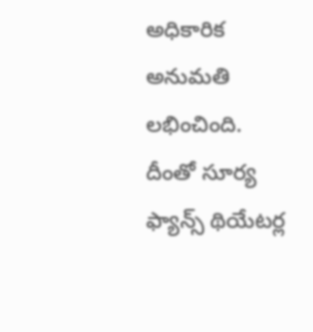అధికారిక అనుమతి లభించింది. దీంతో సూర్య ఫ్యాన్స్ థియేటర్ల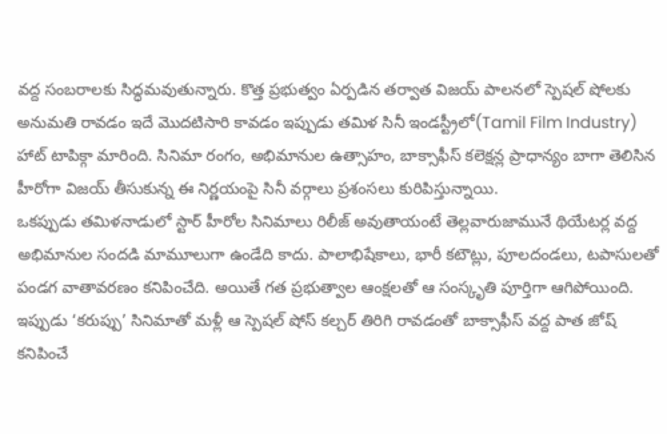వద్ద సంబరాలకు సిద్ధమవుతున్నారు. కొత్త ప్రభుత్వం ఏర్పడిన తర్వాత విజయ్ పాలనలో స్పెషల్ షోలకు అనుమతి రావడం ఇదే మొదటిసారి కావడం ఇప్పుడు తమిళ సినీ ఇండస్ట్రీలో(Tamil Film Industry) హాట్ టాపిక్గా మారింది. సినిమా రంగం, అభిమానుల ఉత్సాహం, బాక్సాఫీస్ కలెక్షన్ల ప్రాధాన్యం బాగా తెలిసిన హీరోగా విజయ్ తీసుకున్న ఈ నిర్ణయంపై సినీ వర్గాలు ప్రశంసలు కురిపిస్తున్నాయి.
ఒకప్పుడు తమిళనాడులో స్టార్ హీరోల సినిమాలు రిలీజ్ అవుతాయంటే తెల్లవారుజామునే థియేటర్ల వద్ద అభిమానుల సందడి మామూలుగా ఉండేది కాదు. పాలాభిషేకాలు, భారీ కటౌట్లు, పూలదండలు, టపాసులతో పండగ వాతావరణం కనిపించేది. అయితే గత ప్రభుత్వాల ఆంక్షలతో ఆ సంస్కృతి పూర్తిగా ఆగిపోయింది. ఇప్పుడు ‘కరుప్పు’ సినిమాతో మళ్లీ ఆ స్పెషల్ షోస్ కల్చర్ తిరిగి రావడంతో బాక్సాఫీస్ వద్ద పాత జోష్ కనిపించే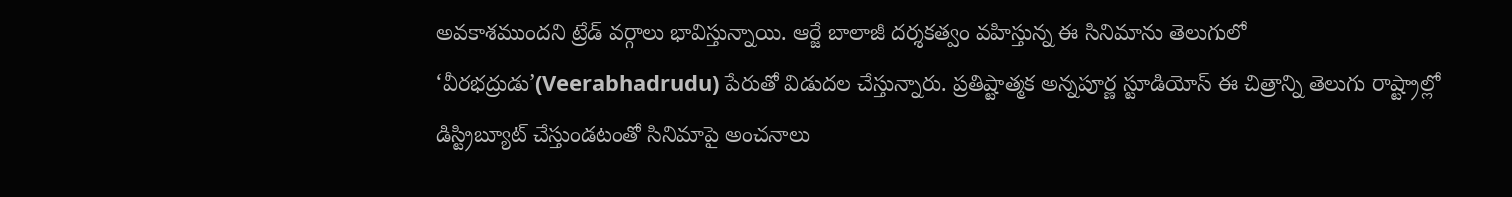అవకాశముందని ట్రేడ్ వర్గాలు భావిస్తున్నాయి. ఆర్జే బాలాజీ దర్శకత్వం వహిస్తున్న ఈ సినిమాను తెలుగులో ‘వీరభద్రుడు’(Veerabhadrudu) పేరుతో విడుదల చేస్తున్నారు. ప్రతిష్టాత్మక అన్నపూర్ణ స్టూడియోస్ ఈ చిత్రాన్ని తెలుగు రాష్ట్రాల్లో డిస్ట్రిబ్యూట్ చేస్తుండటంతో సినిమాపై అంచనాలు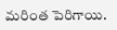మరింత పెరిగాయి.